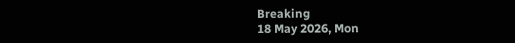Breaking
18 May 2026, Mon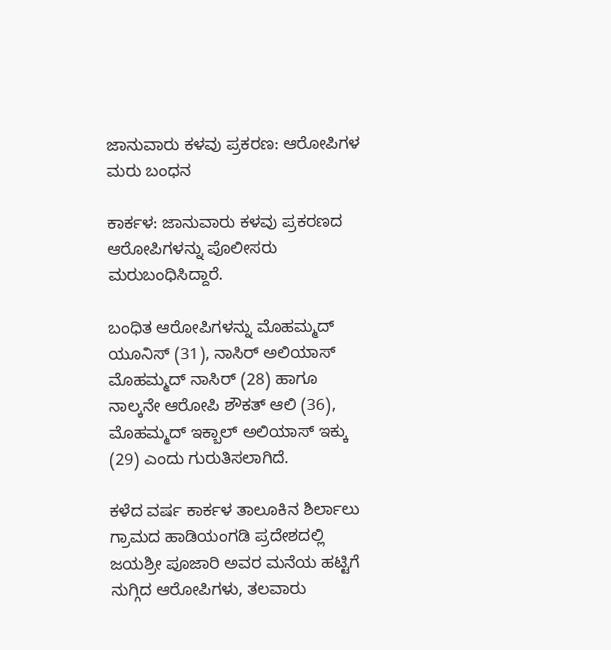ಜಾನುವಾರು ಕಳವು ಪ್ರಕರಣ: ಆರೋಪಿಗಳ ಮರು ಬಂಧನ

ಕಾರ್ಕಳ: ಜಾನುವಾರು ಕಳವು ಪ್ರಕರಣದ ಆರೋಪಿಗಳನ್ನು ಪೊಲೀಸರು ಮರುಬಂಧಿಸಿದ್ದಾರೆ.

ಬಂಧಿತ ಆರೋಪಿಗಳನ್ನು ಮೊಹಮ್ಮದ್ ಯೂನಿಸ್ (31), ನಾಸಿರ್ ಅಲಿಯಾಸ್ ಮೊಹಮ್ಮದ್ ನಾಸಿರ್ (28) ಹಾಗೂ ನಾಲ್ಕನೇ ಆರೋಪಿ ಶೌಕತ್ ಆಲಿ (36), ಮೊಹಮ್ಮದ್ ಇಕ್ಬಾಲ್ ಅಲಿಯಾಸ್ ಇಕ್ಕು (29) ಎಂದು ಗುರುತಿಸಲಾಗಿದೆ.

ಕಳೆದ ವರ್ಷ ಕಾರ್ಕಳ ತಾಲೂಕಿನ ಶಿರ್ಲಾಲು ಗ್ರಾಮದ ಹಾಡಿಯಂಗಡಿ ಪ್ರದೇಶದಲ್ಲಿ ಜಯಶ್ರೀ ಪೂಜಾರಿ ಅವರ ಮನೆಯ ಹಟ್ಟಿಗೆ ನುಗ್ಗಿದ ಆರೋಪಿಗಳು, ತಲವಾರು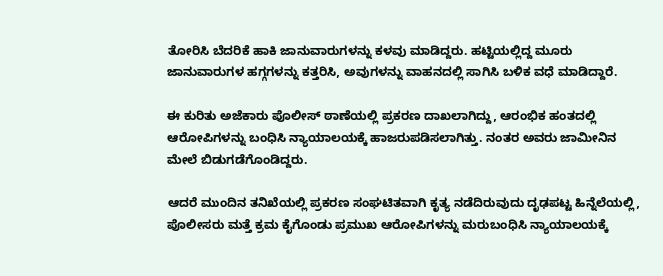ತೋರಿಸಿ ಬೆದರಿಕೆ ಹಾಕಿ ಜಾನುವಾರುಗಳನ್ನು ಕಳವು ಮಾಡಿದ್ದರು. ಹಟ್ಟಿಯಲ್ಲಿದ್ದ ಮೂರು ಜಾನುವಾರುಗಳ ಹಗ್ಗಗಳನ್ನು ಕತ್ತರಿಸಿ, ಅವುಗಳನ್ನು ವಾಹನದಲ್ಲಿ ಸಾಗಿಸಿ ಬಳಿಕ ವಧೆ ಮಾಡಿದ್ದಾರೆ.

ಈ ಕುರಿತು ಅಜೆಕಾರು ಪೊಲೀಸ್ ಠಾಣೆಯಲ್ಲಿ ಪ್ರಕರಣ ದಾಖಲಾಗಿದ್ದು, ಆರಂಭಿಕ ಹಂತದಲ್ಲಿ ಆರೋಪಿಗಳನ್ನು ಬಂಧಿಸಿ ನ್ಯಾಯಾಲಯಕ್ಕೆ ಹಾಜರುಪಡಿಸಲಾಗಿತ್ತು. ನಂತರ ಅವರು ಜಾಮೀನಿನ ಮೇಲೆ ಬಿಡುಗಡೆಗೊಂಡಿದ್ದರು.

ಆದರೆ ಮುಂದಿನ ತನಿಖೆಯಲ್ಲಿ ಪ್ರಕರಣ ಸಂಘಟಿತವಾಗಿ ಕೃತ್ಯ ನಡೆದಿರುವುದು ದೃಢಪಟ್ಟ ಹಿನ್ನೆಲೆಯಲ್ಲಿ, ಪೊಲೀಸರು ಮತ್ತೆ ಕ್ರಮ ಕೈಗೊಂಡು ಪ್ರಮುಖ ಆರೋಪಿಗಳನ್ನು ಮರುಬಂಧಿಸಿ ನ್ಯಾಯಾಲಯಕ್ಕೆ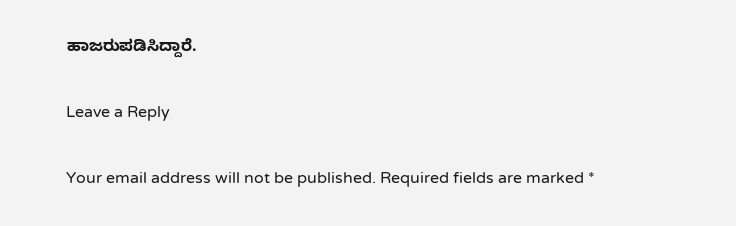ಹಾಜರುಪಡಿಸಿದ್ದಾರೆ.

Leave a Reply

Your email address will not be published. Required fields are marked *